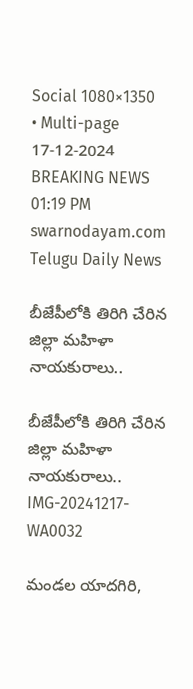Social 1080×1350 • Multi-page
17-12-2024 BREAKING NEWS 01:19 PM
swarnodayam.com
Telugu Daily News

బీజేపీలోకి తిరిగి చేరిన జిల్లా మహిళా నాయకురాలు..

బీజేపీలోకి తిరిగి చేరిన జిల్లా మహిళా నాయకురాలు..
IMG-20241217-WA0032

మండల యాదగిరి,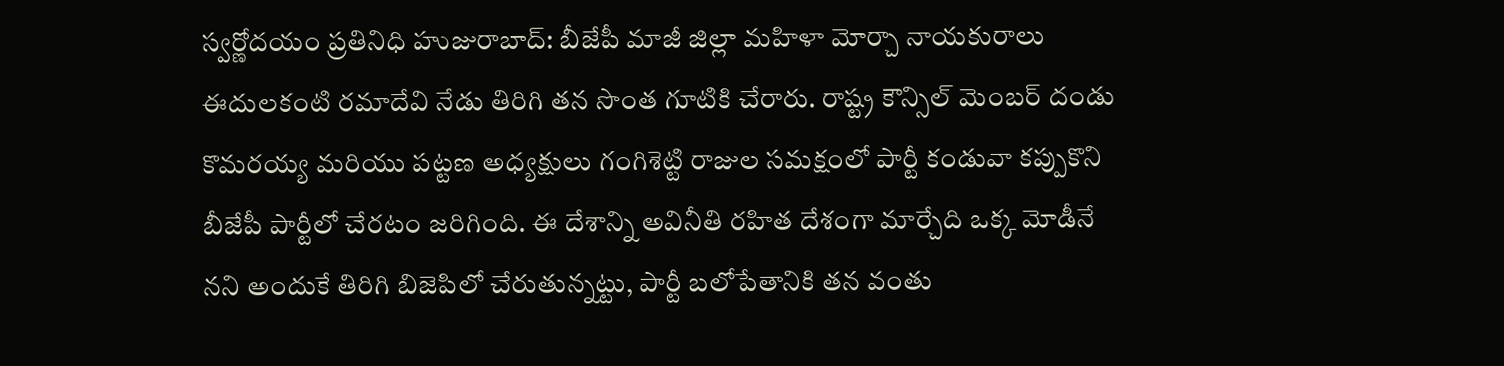స్వర్ణోదయం ప్రతినిధి హుజురాబాద్: బీజేపీ మాజీ జిల్లా మహిళా మోర్చా నాయకురాలు ఈదులకంటి రమాదేవి నేడు తిరిగి తన సొంత గూటికి చేరారు. రాష్ట్ర కౌన్సిల్ మెంబర్ దండు కొమరయ్య మరియు పట్టణ అధ్యక్షులు గంగిశెట్టి రాజుల సమక్షంలో పార్టీ కండువా కప్పుకొని బీజేపీ పార్టీలో చేరటం జరిగింది. ఈ దేశాన్ని అవినీతి రహిత దేశంగా మార్చేది ఒక్క మోడీనే నని అందుకే తిరిగి బిజెపిలో చేరుతున్నట్టు, పార్టీ బలోపేతానికి తన వంతు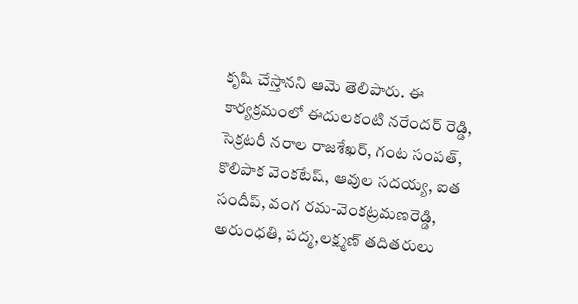కృషి చేస్తానని ఆమె తెలిపారు. ఈ కార్యక్రమంలో ఈదులకంటి నరేందర్ రెడ్డి, సెక్రటరీ నరాల రాజశేఖర్, గంట సంపత్, కొలిపాక వెంకటేష్, ఆవుల సదయ్య, ఐత సందీప్, వంగ రమ-వెంకట్రమణరెడ్డి, అరుంధతి, పద్మ,లక్ష్మణ్ తదితరులు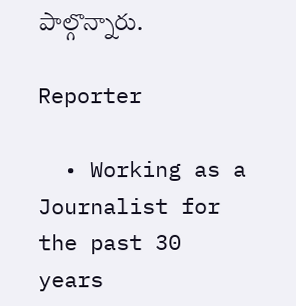పాల్గొన్నారు.

Reporter

  • Working as a Journalist for the past 30 years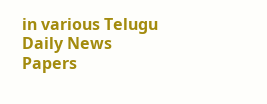in various Telugu Daily News Papers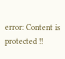error: Content is protected !!